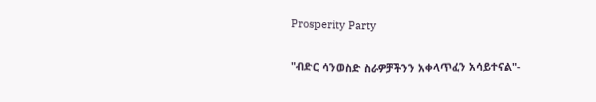Prosperity Party

"ብድር ሳንወስድ ስራዎቻችንን አቀላጥፈን አሳይተናል"-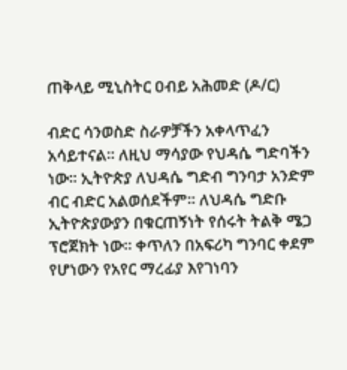ጠቅላይ ሚኒስትር ዐብይ አሕመድ (ዶ/ር)

ብድር ሳንወስድ ስራዎቻችን አቀላጥፈን አሳይተናል። ለዚህ ማሳያው የህዳሴ ግድባችን ነው። ኢትዮጵያ ለህዳሴ ግድብ ግንባታ አንድም ብር ብድር አልወሰደችም። ለህዳሴ ግድቡ ኢትዮጵያውያን በቁርጠኝነት የሰሩት ትልቅ ሜጋ ፕሮጀክት ነው። ቀጥለን በአፍሪካ ግንባር ቀደም የሆነውን የአየር ማረፊያ እየገነባን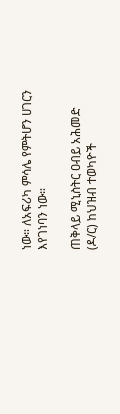ነው። ለአፍሪካ ምሳሌ የምትሆን ሀገርን እየገነባን ነው።

ጠቅላይ ሚኒስትር ዐብይ አሕመድ (ዶ/ር) ከህዝብ ተወካዮች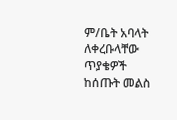ም/ቤት አባላት ለቀረቡላቸው ጥያቄዎች ከሰጡት መልስ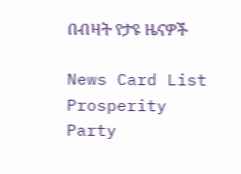በብዛት የታዩ ዜናዎች

News Card List
Prosperity Party